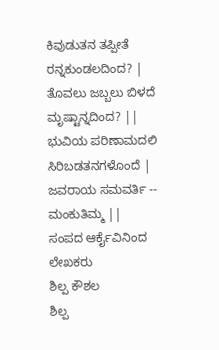ಕಿವುಡುತನ ತಪ್ಪೀತೆ ರನ್ನಕುಂಡಲದಿಂದ? |
ತೊವಲು ಜಬ್ಬಲು ಬಿಳದೆ ಮೃಷ್ಟಾನ್ನದಿಂದ? ||
ಭುವಿಯ ಪರಿಣಾಮದಲಿ ಸಿರಿಬಡತನಗಳೊಂದೆ |
ಜವರಾಯ ಸಮವರ್ತಿ -- ಮಂಕುತಿಮ್ಮ ||
ಸಂಪದ ಆರ್ಕೈವಿನಿಂದ
ಲೇಖಕರು
ಶಿಲ್ಪ ಕೌಶಲ
ಶಿಲ್ಪ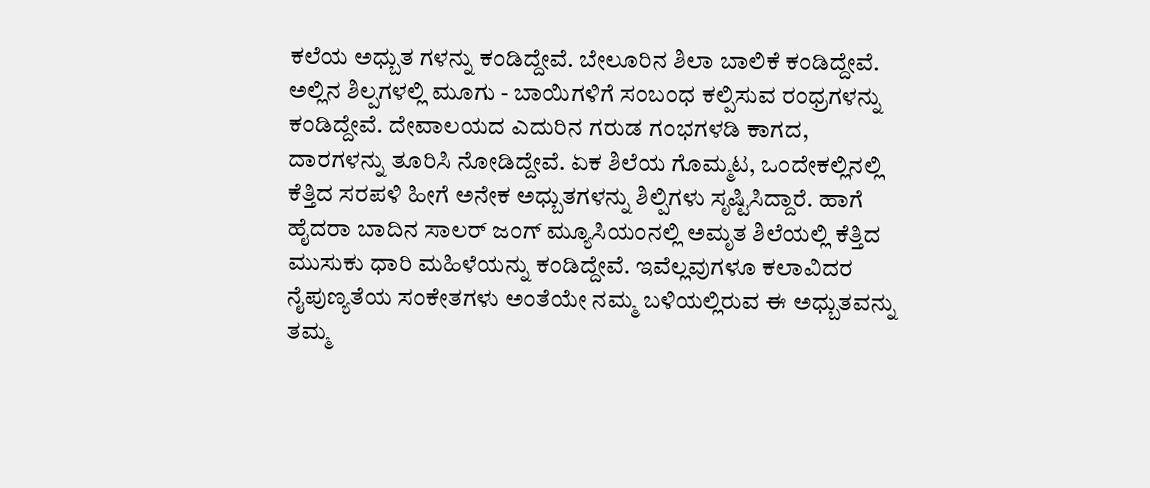ಕಲೆಯ ಅಧ್ಬುತ ಗಳನ್ನು ಕಂಡಿದ್ದೇವೆ. ಬೇಲೂರಿನ ಶಿಲಾ ಬಾಲಿಕೆ ಕಂಡಿದ್ದೇವೆ. ಅಲ್ಲಿನ ಶಿಲ್ಪಗಳಲ್ಲಿ ಮೂಗು - ಬಾಯಿಗಳಿಗೆ ಸಂಬಂಧ ಕಲ್ಪಿಸುವ ರಂಧ್ರಗಳನ್ನು ಕಂಡಿದ್ದೇವೆ. ದೇವಾಲಯದ ಎದುರಿನ ಗರುಡ ಗಂಭಗಳಡಿ ಕಾಗದ, ದಾರಗಳನ್ನು ತೂರಿಸಿ ನೋಡಿದ್ದೇವೆ. ಏಕ ಶಿಲೆಯ ಗೊಮ್ಮಟ, ಒಂದೇಕಲ್ಲಿನಲ್ಲಿ ಕೆತ್ತಿದ ಸರಪಳಿ ಹೀಗೆ ಅನೇಕ ಅಧ್ಬುತಗಳನ್ನು ಶಿಲ್ಪಿಗಳು ಸೃಷ್ಟಿಸಿದ್ದಾರೆ. ಹಾಗೆ ಹೈದರಾ ಬಾದಿನ ಸಾಲರ್ ಜಂಗ್ ಮ್ಯೂಸಿಯಂನಲ್ಲಿ ಅಮೃತ ಶಿಲೆಯಲ್ಲಿ ಕೆತ್ತಿದ ಮುಸುಕು ಧಾರಿ ಮಹಿಳೆಯನ್ನು ಕಂಡಿದ್ದೇವೆ. ಇವೆಲ್ಲವುಗಳೂ ಕಲಾವಿದರ ನೈಪುಣ್ಯತೆಯ ಸಂಕೇತಗಳು ಅಂತೆಯೇ ನಮ್ಮ ಬಳಿಯಲ್ಲಿರುವ ಈ ಅಧ್ಬುತವನ್ನು ತಮ್ಮ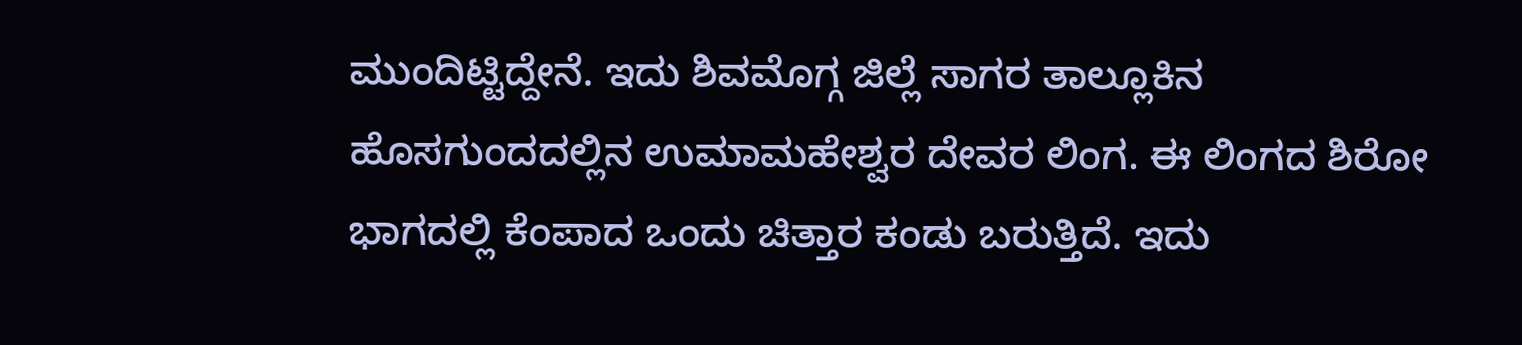ಮುಂದಿಟ್ಟಿದ್ದೇನೆ. ಇದು ಶಿವಮೊಗ್ಗ ಜಿಲ್ಲೆ ಸಾಗರ ತಾಲ್ಲೂಕಿನ ಹೊಸಗುಂದದಲ್ಲಿನ ಉಮಾಮಹೇಶ್ವರ ದೇವರ ಲಿಂಗ. ಈ ಲಿಂಗದ ಶಿರೋ ಭಾಗದಲ್ಲಿ ಕೆಂಪಾದ ಒಂದು ಚಿತ್ತಾರ ಕಂಡು ಬರುತ್ತಿದೆ. ಇದು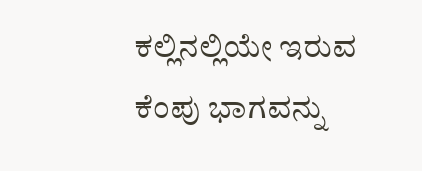ಕಲ್ಲಿನಲ್ಲಿಯೇ ಇರುವ ಕೆಂಪು ಭಾಗವನ್ನು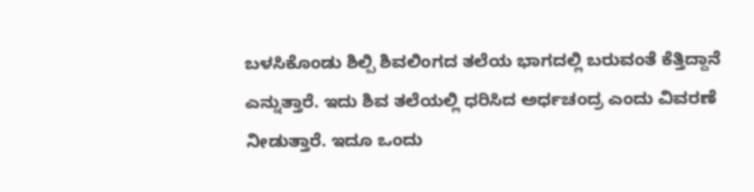ಬಳಸಿಕೊಂಡು ಶಿಲ್ಪಿ ಶಿವಲಿಂಗದ ತಲೆಯ ಭಾಗದಲ್ಲಿ ಬರುವಂತೆ ಕೆತ್ತಿದ್ದಾನೆ ಎನ್ನುತ್ತಾರೆ. ಇದು ಶಿವ ತಲೆಯಲ್ಲಿ ಧರಿಸಿದ ಅರ್ಧಚಂದ್ರ ಎಂದು ವಿವರಣೆ ನೀಡುತ್ತಾರೆ. ಇದೂ ಒಂದು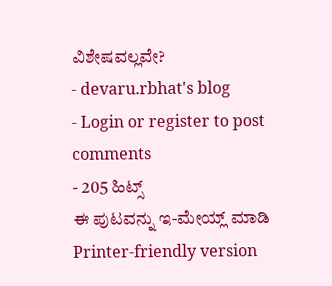ವಿಶೇಷವಲ್ಲವೇ?
- devaru.rbhat's blog
- Login or register to post comments
- 205 ಹಿಟ್ಸ್
ಈ ಪುಟವನ್ನು ಇ-ಮೇಯ್ಲ್ ಮಾಡಿ
Printer-friendly version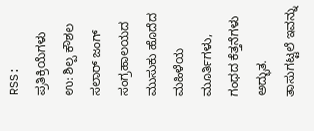RSS:
ಪ್ರತಿಕ್ರಿಯೆಗಳು
ಉ: ಶಿಲ್ಪ ಕೌಶಲ
ಸಲಾರ್ ಜಂಗ್ ಸಂಗ್ರಹಾಲಯದ ಮುಸುಕು ಹೊದೆದ ಮಹಿಳೆಯ ಮೂರ್ತಿಗಳು, ಗಂಧದ ಕೆತ್ತನೆಗಳು ಅದ್ಭುತ. ತಾಸುಗಟ್ಟಲೆ ಇವನ್ನು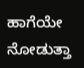ಹಾಗೆಯೇ ನೋಡುತ್ತಾ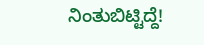ನಿಂತುಬಿಟ್ಟಿದ್ದೆ!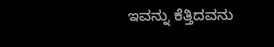ಇವನ್ನು ಕೆತ್ತಿದವನು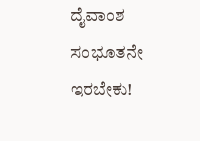ದೈವಾಂಶ ಸಂಭೂತನೇ ಇರಬೇಕು!